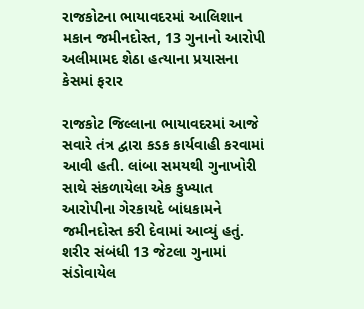રાજકોટના ભાયાવદરમાં આલિશાન મકાન જમીનદોસ્ત, 13 ગુનાનો આરોપી અલીમામદ શેઠા હત્યાના પ્રયાસના કેસમાં ફરાર

રાજકોટ જિલ્લાના ભાયાવદરમાં આજે સવારે તંત્ર દ્વારા કડક કાર્યવાહી કરવામાં આવી હતી. લાંબા સમયથી ગુનાખોરી સાથે સંકળાયેલા એક કુખ્યાત આરોપીના ગેરકાયદે બાંધકામને જમીનદોસ્ત કરી દેવામાં આવ્યું હતું. શરીર સંબંધી 13 જેટલા ગુનામાં સંડોવાયેલ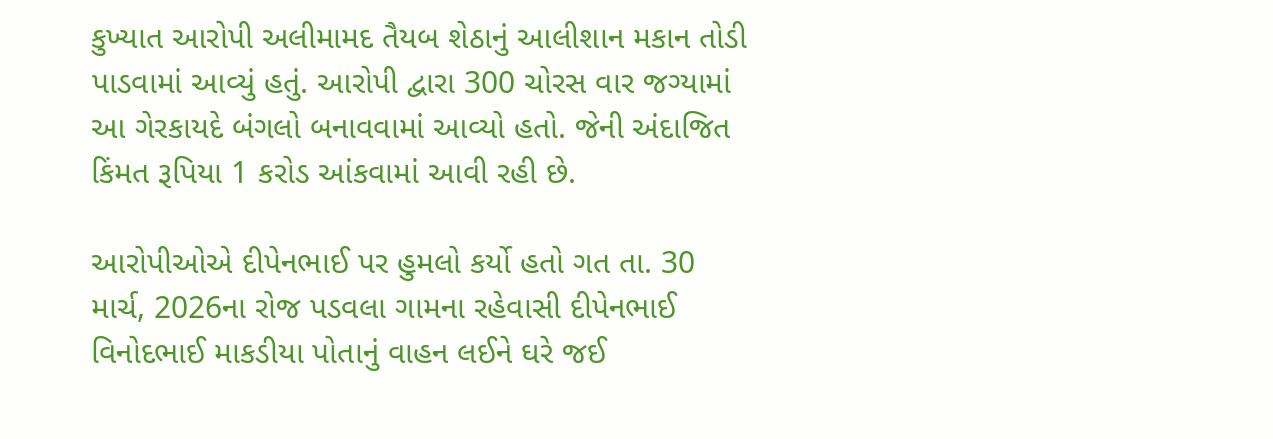કુખ્યાત આરોપી અલીમામદ તૈયબ શેઠાનું આલીશાન મકાન તોડી પાડવામાં આવ્યું હતું. આરોપી દ્વારા 300 ચોરસ વાર જગ્યામાં આ ગેરકાયદે બંગલો બનાવવામાં આવ્યો હતો. જેની અંદાજિત કિંમત રૂપિયા 1 કરોડ આંકવામાં આવી રહી છે.

આરોપીઓએ દીપેનભાઈ પર હુમલો કર્યો હતો ગત તા. 30 માર્ચ, 2026ના રોજ પડવલા ગામના રહેવાસી દીપેનભાઈ વિનોદભાઈ માકડીયા પોતાનું વાહન લઈને ઘરે જઈ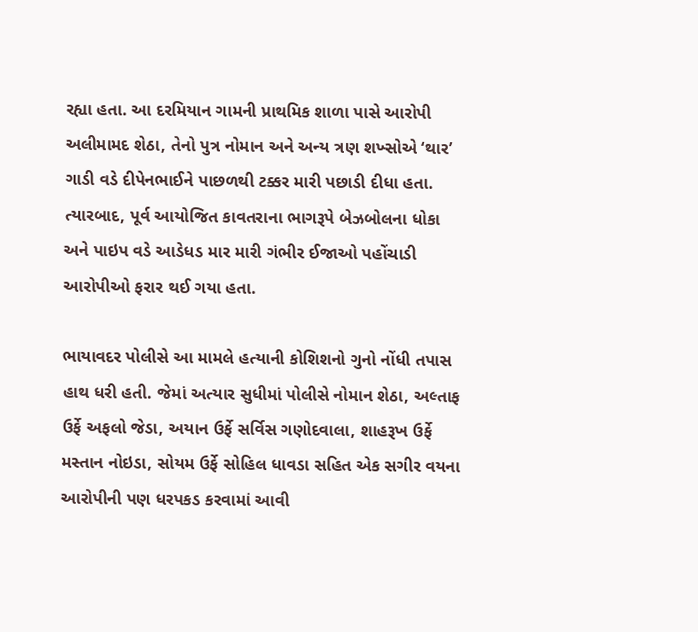રહ્યા હતા. આ દરમિયાન ગામની પ્રાથમિક શાળા પાસે આરોપી અલીમામદ શેઠા, તેનો પુત્ર નોમાન અને અન્ય ત્રણ શખ્સોએ ‘થાર’ ગાડી વડે દીપેનભાઈને પાછળથી ટક્કર મારી પછાડી દીધા હતા. ત્યારબાદ, પૂર્વ આયોજિત કાવતરાના ભાગરૂપે બેઝબોલના ધોકા અને પાઇપ વડે આડેધડ માર મારી ગંભીર ઈજાઓ પહોંચાડી આરોપીઓ ફરાર થઈ ગયા હતા.

ભાયાવદર પોલીસે આ મામલે હત્યાની કોશિશનો ગુનો નોંધી તપાસ હાથ ધરી હતી. જેમાં અત્યાર સુધીમાં પોલીસે નોમાન શેઠા, અલ્તાફ ઉર્ફે અફલો જેડા, અયાન ઉર્ફે સર્વિસ ગણોદવાલા, શાહરૂખ ઉર્ફે મસ્તાન નોઇડા, સોયમ ઉર્ફે સોહિલ ધાવડા સહિત એક સગીર વયના આરોપીની પણ ધરપકડ કરવામાં આવી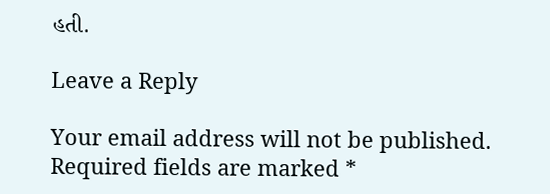હતી.

Leave a Reply

Your email address will not be published. Required fields are marked *